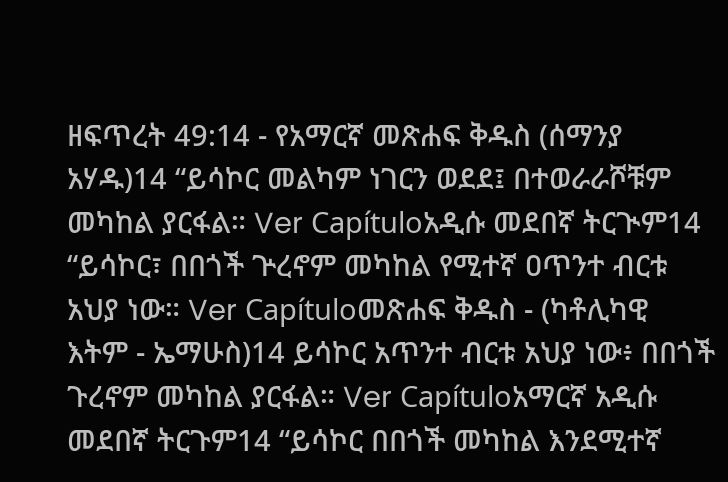ዘፍጥረት 49:14 - የአማርኛ መጽሐፍ ቅዱስ (ሰማንያ አሃዱ)14 “ይሳኮር መልካም ነገርን ወደደ፤ በተወራራሾቹም መካከል ያርፋል። Ver Capítuloአዲሱ መደበኛ ትርጒም14 “ይሳኮር፣ በበጎች ጕረኖም መካከል የሚተኛ ዐጥንተ ብርቱ አህያ ነው። Ver Capítuloመጽሐፍ ቅዱስ - (ካቶሊካዊ እትም - ኤማሁስ)14 ይሳኮር አጥንተ ብርቱ አህያ ነው፥ በበጎች ጉረኖም መካከል ያርፋል። Ver Capítuloአማርኛ አዲሱ መደበኛ ትርጉም14 “ይሳኮር በበጎች መካከል እንደሚተኛ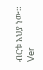ብርቱ አህያ ነው። Ver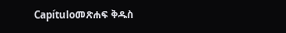Capítuloመጽሐፍ ቅዱስ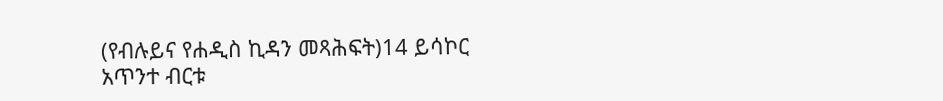(የብሉይና የሐዲስ ኪዳን መጻሕፍት)14 ይሳኮር አጥንተ ብርቱ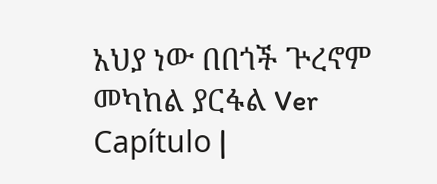አህያ ነው በበጎች ጕረኖም መካከል ያርፋል Ver Capítulo |